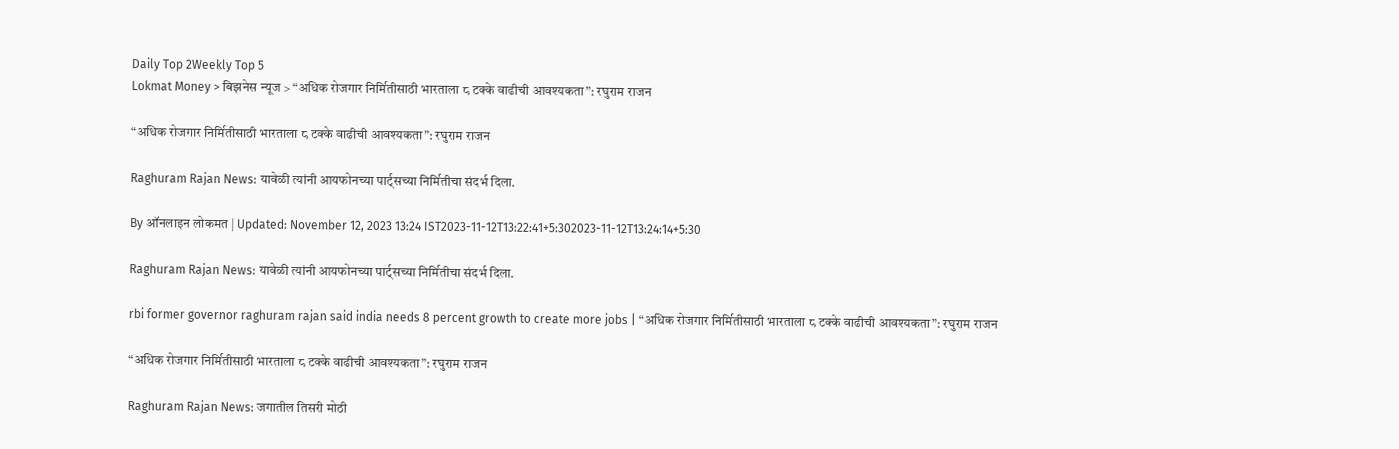Daily Top 2Weekly Top 5
Lokmat Money > बिझनेस न्यूज > “अधिक रोजगार निर्मितीसाठी भारताला ८ टक्के वाढीची आवश्यकता”: रघुराम राजन

“अधिक रोजगार निर्मितीसाठी भारताला ८ टक्के वाढीची आवश्यकता”: रघुराम राजन

Raghuram Rajan News: यावेळी त्यांनी आयफोनच्या पार्ट्सच्या निर्मितीचा संदर्भ दिला.

By ऑनलाइन लोकमत | Updated: November 12, 2023 13:24 IST2023-11-12T13:22:41+5:302023-11-12T13:24:14+5:30

Raghuram Rajan News: यावेळी त्यांनी आयफोनच्या पार्ट्सच्या निर्मितीचा संदर्भ दिला.

rbi former governor raghuram rajan said india needs 8 percent growth to create more jobs | “अधिक रोजगार निर्मितीसाठी भारताला ८ टक्के वाढीची आवश्यकता”: रघुराम राजन

“अधिक रोजगार निर्मितीसाठी भारताला ८ टक्के वाढीची आवश्यकता”: रघुराम राजन

Raghuram Rajan News: जगातील तिसरी मोठी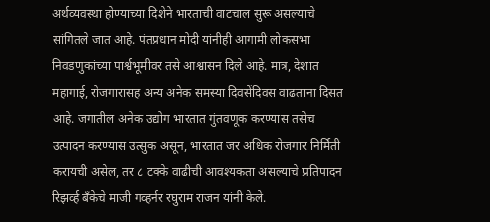अर्थव्यवस्था होण्याच्या दिशेने भारताची वाटचाल सुरू असल्याचे सांगितले जात आहे. पंतप्रधान मोदी यांनीही आगामी लोकसभा निवडणुकांच्या पार्श्वभूमीवर तसे आश्वासन दिले आहे. मात्र, देशात महागाई, रोजगारासह अन्य अनेक समस्या दिवसेंदिवस वाढताना दिसत आहे. जगातील अनेक उद्योग भारतात गुंतवणूक करण्यास तसेच उत्पादन करण्यास उत्सुक असून, भारतात जर अधिक रोजगार निर्मिती करायची असेल, तर ८ टक्के वाढीची आवश्यकता असल्याचे प्रतिपादन रिझर्व्ह बँकेचे माजी गव्हर्नर रघुराम राजन यांनी केले.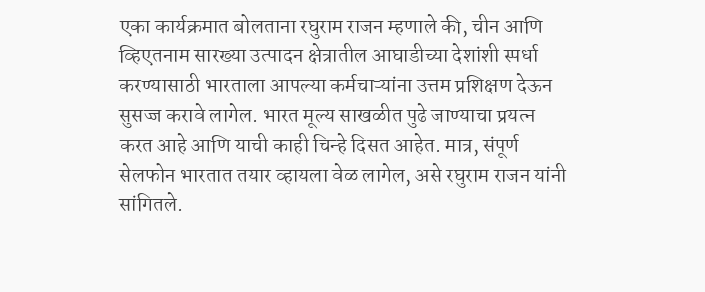एका कार्यक्रमात बोलताना रघुराम राजन म्हणाले की, चीन आणि व्हिएतनाम सारख्या उत्पादन क्षेत्रातील आघाडीच्या देशांशी स्पर्धा करण्यासाठी भारताला आपल्या कर्मचाऱ्यांना उत्तम प्रशिक्षण देऊन सुसज्ज करावे लागेल. भारत मूल्य साखळीत पुढे जाण्याचा प्रयत्न करत आहे आणि याची काही चिन्हे दिसत आहेत. मात्र, संपूर्ण सेलफोन भारतात तयार व्हायला वेळ लागेल, असे रघुराम राजन यांनी सांगितले.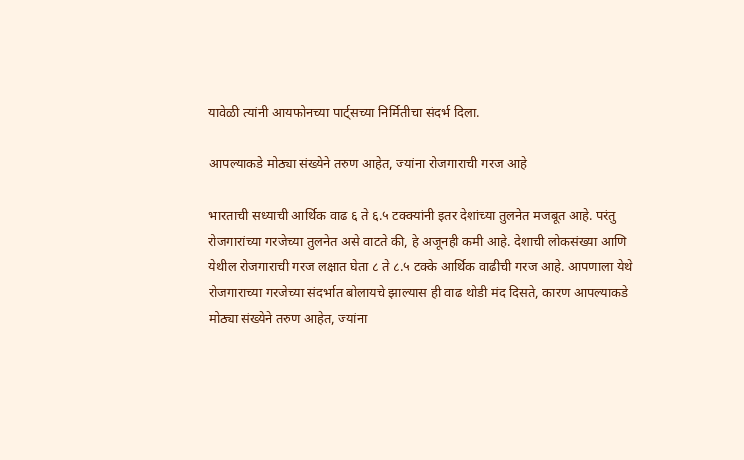यावेळी त्यांनी आयफोनच्या पार्ट्सच्या निर्मितीचा संदर्भ दिला.

आपल्याकडे मोठ्या संख्येने तरुण आहेत, ज्यांना रोजगाराची गरज आहे

भारताची सध्याची आर्थिक वाढ ६ ते ६.५ टक्क्यांनी इतर देशांच्या तुलनेत मजबूत आहे. परंतु रोजगारांच्या गरजेच्या तुलनेत असे वाटते की, हे अजूनही कमी आहे. देशाची लोकसंख्या आणि येथील रोजगाराची गरज लक्षात घेता ८ ते ८.५ टक्के आर्थिक वाढीची गरज आहे. आपणाला येथे रोजगाराच्या गरजेच्या संदर्भात बोलायचे झाल्यास ही वाढ थोडी मंद दिसते, कारण आपल्याकडे मोठ्या संख्येने तरुण आहेत, ज्यांना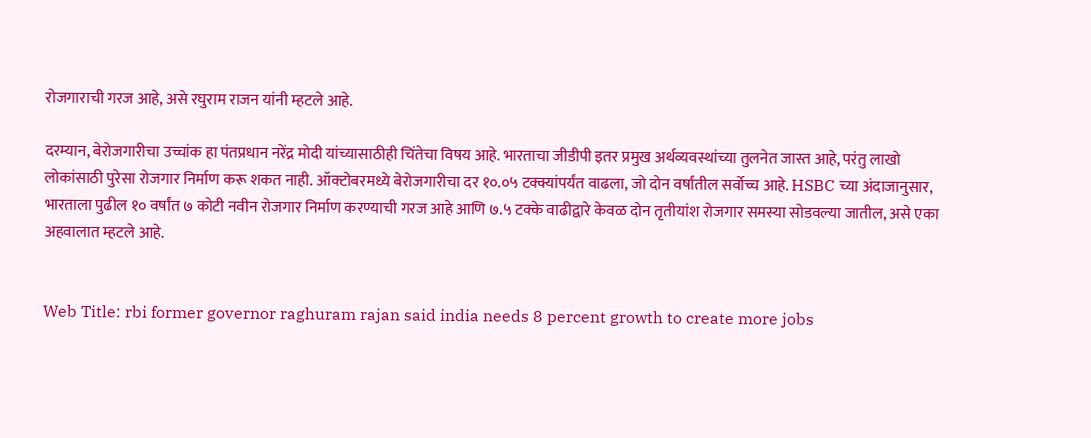रोजगाराची गरज आहे, असे रघुराम राजन यांनी म्हटले आहे.

दरम्यान, बेरोजगारीचा उच्चांक हा पंतप्रधान नरेंद्र मोदी यांच्यासाठीही चिंतेचा विषय आहे. भारताचा जीडीपी इतर प्रमुख अर्थव्यवस्थांच्या तुलनेत जास्त आहे, परंतु लाखो लोकांसाठी पुरेसा रोजगार निर्माण करू शकत नाही. ऑक्टोबरमध्ये बेरोजगारीचा दर १०.०५ टक्क्यांपर्यंत वाढला, जो दोन वर्षांतील सर्वोच्च आहे. HSBC च्या अंदाजानुसार, भारताला पुढील १० वर्षांत ७ कोटी नवीन रोजगार निर्माण करण्याची गरज आहे आणि ७.५ टक्के वाढीद्वारे केवळ दोन तृतीयांश रोजगार समस्या सोडवल्या जातील, असे एका अहवालात म्हटले आहे.


Web Title: rbi former governor raghuram rajan said india needs 8 percent growth to create more jobs